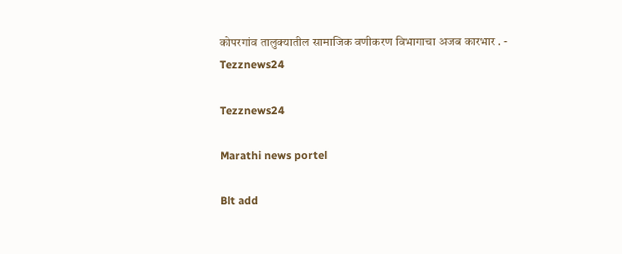कोपरगांव तालुक्यातील सामाजिक वणीकरण विभागाचा अजब कारभार . - Tezznews24

Tezznews24

Marathi news portel

Blt add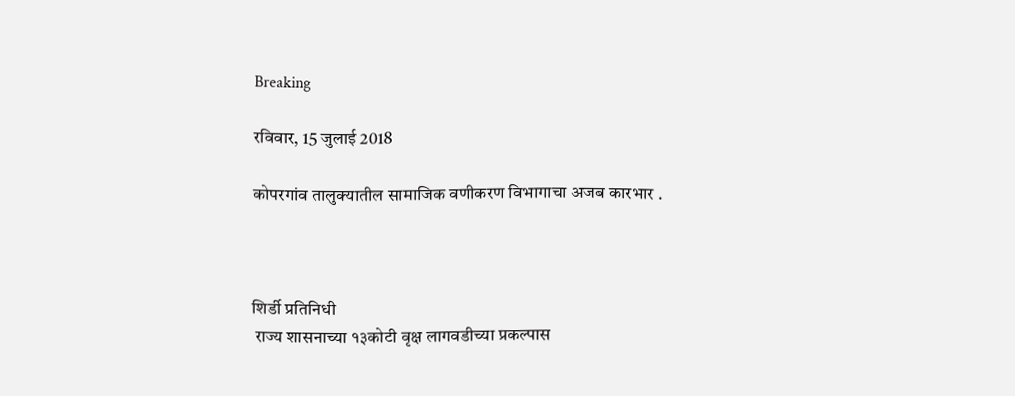Breaking

रविवार, 15 जुलाई 2018

कोपरगांव तालुक्यातील सामाजिक वणीकरण विभागाचा अजब कारभार .



शिर्डी प्रतिनिधी
 राज्य शासनाच्या १३कोटी वृक्ष लागवडीच्या प्रकल्पास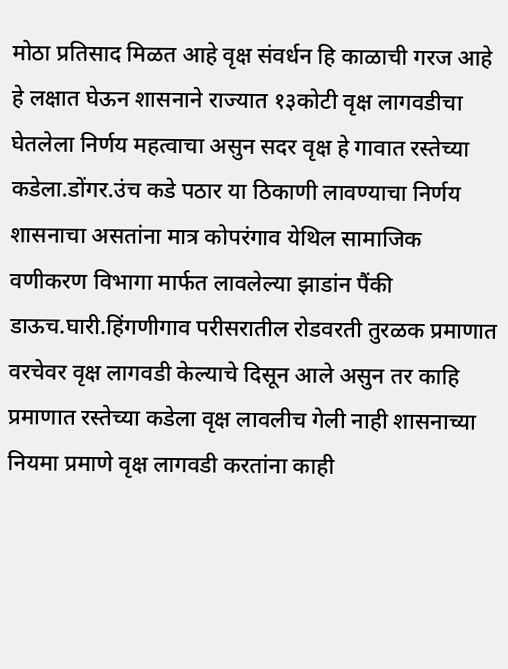मोठा प्रतिसाद मिळत आहे वृक्ष संवर्धन हि काळाची गरज आहे हे लक्षात घेऊन शासनाने राज्यात १३कोटी वृक्ष लागवडीचा घेतलेला निर्णय महत्वाचा असुन सदर वृक्ष हे गावात रस्तेच्या कडेला.डोंगर.उंच कडे पठार या ठिकाणी लावण्याचा निर्णय शासनाचा असतांना मात्र कोपरंगाव येथिल सामाजिक वणीकरण विभागा मार्फत लावलेल्या झाडांन पैंकी डाऊच.घारी.हिंगणीगाव परीसरातील रोडवरती तुरळक प्रमाणात वरचेवर वृक्ष लागवडी केल्याचे दिसून आले असुन तर काहि प्रमाणात रस्तेच्या कडेला वृक्ष लावलीच गेली नाही शासनाच्या नियमा प्रमाणे वृक्ष लागवडी करतांना काही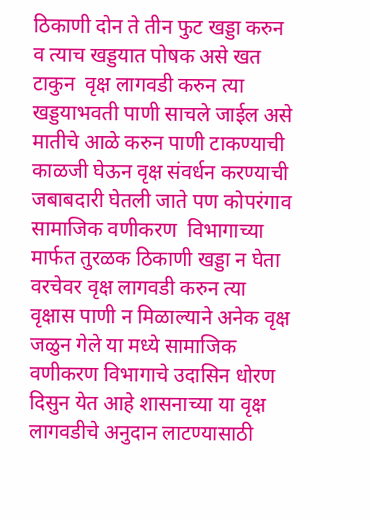ठिकाणी दोन ते तीन फुट खड्डा करुन व त्याच खड्डयात पोषक असे खत टाकुन  वृक्ष लागवडी करुन त्या खड्डयाभवती पाणी साचले जाईल असे मातीचे आळे करुन पाणी टाकण्याची काळजी घेऊन वृक्ष संवर्धन करण्याची जबाबदारी घेतली जाते पण कोपरंगाव सामाजिक वणीकरण  विभागाच्या मार्फत तुरळक ठिकाणी खड्डा न घेता वरचेवर वृक्ष लागवडी करुन त्या वृक्षास पाणी न मिळाल्याने अनेक वृक्ष जळुन गेले या मध्ये सामाजिक वणीकरण विभागाचे उदासिन धोरण दिसुन येत आहे शासनाच्या या वृक्ष लागवडीचे अनुदान लाटण्यासाठी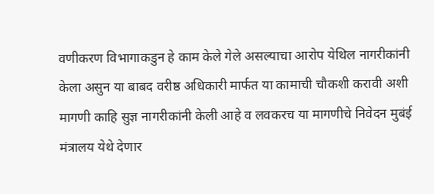वणीकरण विभागाकडुन हे काम केले गेले असल्याचा आरोप येथिल नागरीकांनी केला असुन या बाबद वरीष्ठ अधिकारी मार्फत या कामाची चौकशी करावी अशी मागणी काहि सुज्ञ नागरीकांनी केली आहे व लवकरच या मागणीचे निवेदन मुबंई मंत्रालय येथे देणार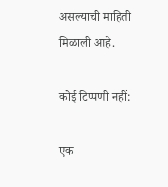असल्याची माहिती मिळाली आहे.

कोई टिप्पणी नहीं:

एक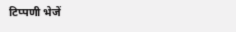टिप्पणी भेजें